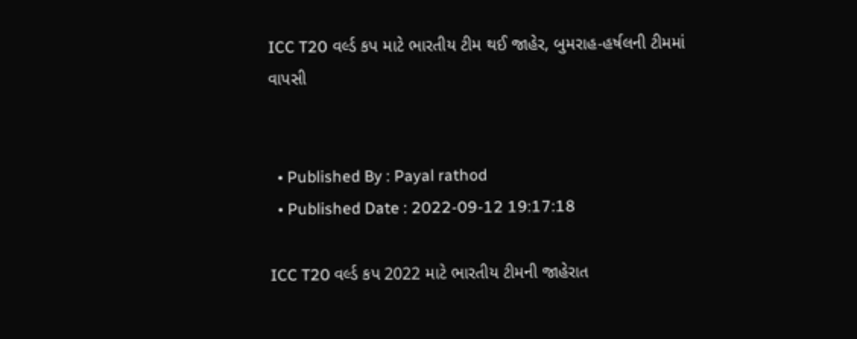ICC T20 વર્લ્ડ કપ માટે ભારતીય ટીમ થઈ જાહેર, બુમરાહ-હર્ષલની ટીમમાં વાપસી


  • Published By : Payal rathod
  • Published Date : 2022-09-12 19:17:18

ICC T20 વર્લ્ડ કપ 2022 માટે ભારતીય ટીમની જાહેરાત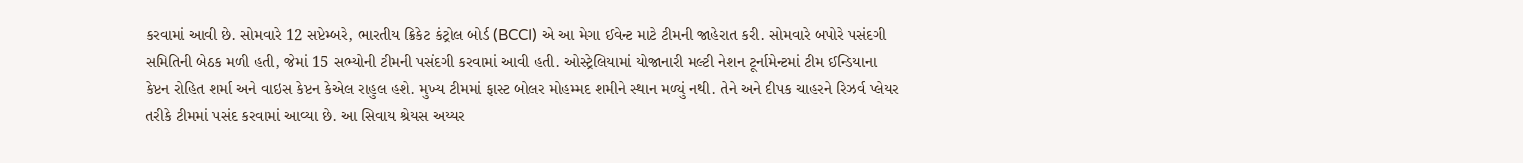કરવામાં આવી છે. સોમવારે 12 સપ્ટેમ્બરે, ભારતીય ક્રિકેટ કંટ્રોલ બોર્ડ (BCCI) એ આ મેગા ઈવેન્ટ માટે ટીમની જાહેરાત કરી. સોમવારે બપોરે પસંદગી સમિતિની બેઠક મળી હતી, જેમાં 15 સભ્યોની ટીમની પસંદગી કરવામાં આવી હતી. ઓસ્ટ્રેલિયામાં યોજાનારી મલ્ટી નેશન ટૂર્નામેન્ટમાં ટીમ ઈન્ડિયાના કેપ્ટન રોહિત શર્મા અને વાઇસ કેપ્ટન કેએલ રાહુલ હશે. મુખ્ય ટીમમાં ફાસ્ટ બોલર મોહમ્મદ શમીને સ્થાન મળ્યું નથી. તેને અને દીપક ચાહરને રિઝર્વ પ્લેયર તરીકે ટીમમાં પસંદ કરવામાં આવ્યા છે. આ સિવાય શ્રેયસ અય્યર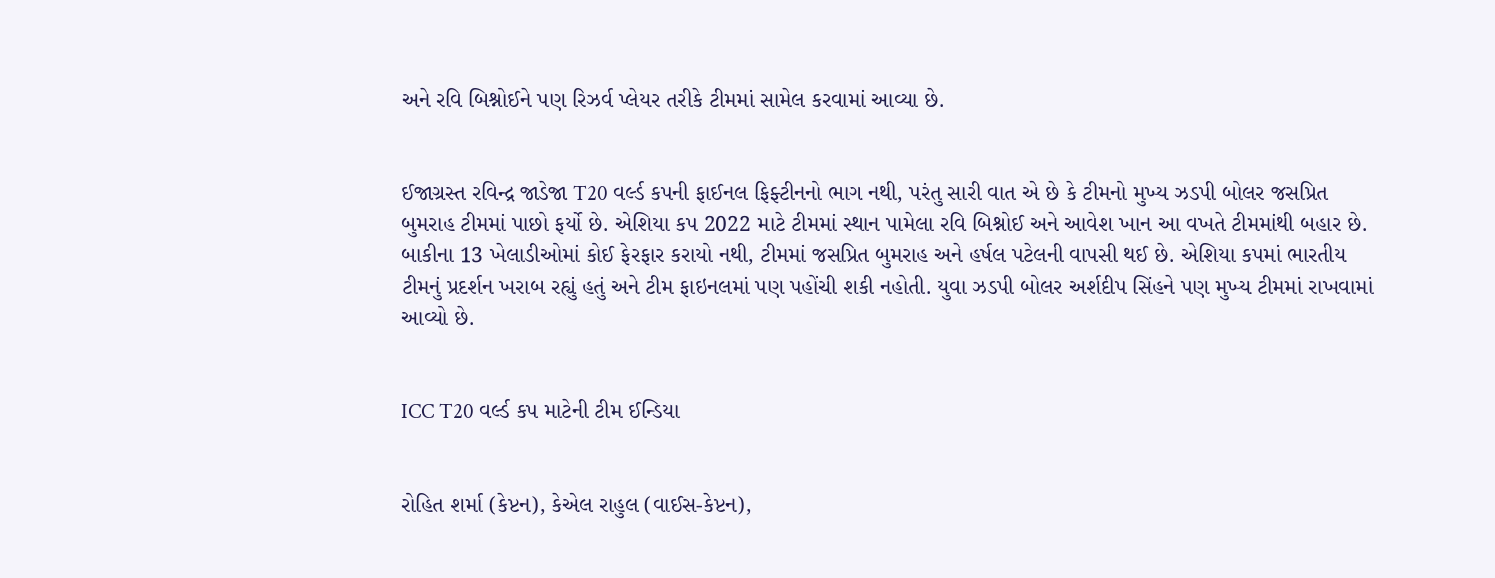અને રવિ બિશ્નોઈને પણ રિઝર્વ પ્લેયર તરીકે ટીમમાં સામેલ કરવામાં આવ્યા છે.


ઈજાગ્રસ્ત રવિન્દ્ર જાડેજા T20 વર્લ્ડ કપની ફાઈનલ ફિફ્ટીનનો ભાગ નથી, પરંતુ સારી વાત એ છે કે ટીમનો મુખ્ય ઝડપી બોલર જસપ્રિત બુમરાહ ટીમમાં પાછો ફર્યો છે. એશિયા કપ 2022 માટે ટીમમાં સ્થાન પામેલા રવિ બિશ્નોઈ અને આવેશ ખાન આ વખતે ટીમમાંથી બહાર છે. બાકીના 13 ખેલાડીઓમાં કોઈ ફેરફાર કરાયો નથી, ટીમમાં જસપ્રિત બુમરાહ અને હર્ષલ પટેલની વાપસી થઈ છે. એશિયા કપમાં ભારતીય ટીમનું પ્રદર્શન ખરાબ રહ્યું હતું અને ટીમ ફાઇનલમાં પણ પહોંચી શકી નહોતી. યુવા ઝડપી બોલર અર્શદીપ સિંહને પણ મુખ્ય ટીમમાં રાખવામાં આવ્યો છે.


ICC T20 વર્લ્ડ કપ માટેની ટીમ ઈન્ડિયા


રોહિત શર્મા (કેપ્ટન), કેએલ રાહુલ (વાઈસ-કેપ્ટન),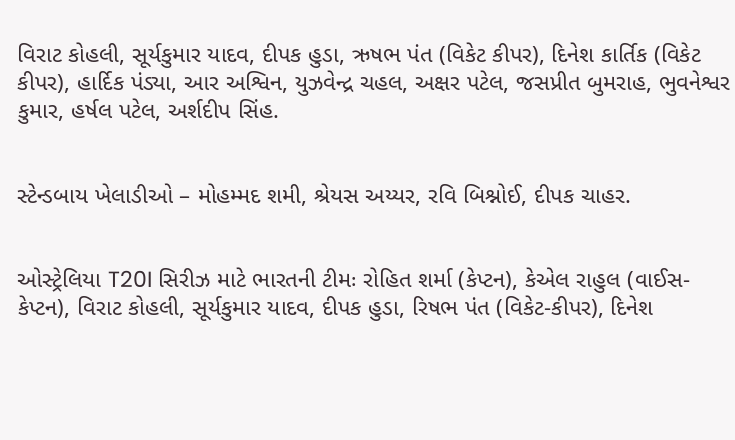વિરાટ કોહલી, સૂર્યકુમાર યાદવ, દીપક હુડા, ઋષભ પંત (વિકેટ કીપર), દિનેશ કાર્તિક (વિકેટ કીપર), હાર્દિક પંડ્યા, આર અશ્વિન, યુઝવેન્દ્ર ચહલ, અક્ષર પટેલ, જસપ્રીત બુમરાહ, ભુવનેશ્વર કુમાર, હર્ષલ પટેલ, અર્શદીપ સિંહ.


સ્ટેન્ડબાય ખેલાડીઓ – મોહમ્મદ શમી, શ્રેયસ અય્યર, રવિ બિશ્નોઈ, દીપક ચાહર.


ઓસ્ટ્રેલિયા T20I સિરીઝ માટે ભારતની ટીમઃ રોહિત શર્મા (કેપ્ટન), કેએલ રાહુલ (વાઈસ-કેપ્ટન), વિરાટ કોહલી, સૂર્યકુમાર યાદવ, દીપક હુડા, રિષભ પંત (વિકેટ-કીપર), દિનેશ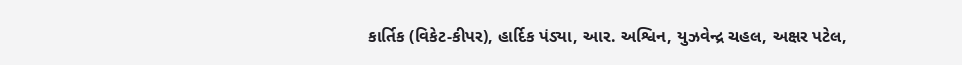કાર્તિક (વિકેટ-કીપર), હાર્દિક પંડ્યા, આર. અશ્વિન, યુઝવેન્દ્ર ચહલ, અક્ષર પટેલ,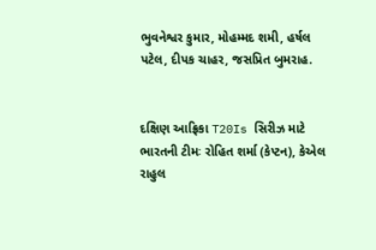ભુવનેશ્વર કુમાર, મોહમ્મદ શમી, હર્ષલ પટેલ, દીપક ચાહર, જસપ્રિત બુમરાહ.


દક્ષિણ આફ્રિકા T20Is સિરીઝ માટે ભારતની ટીમઃ રોહિત શર્મા (કેપ્ટન), કેએલ રાહુલ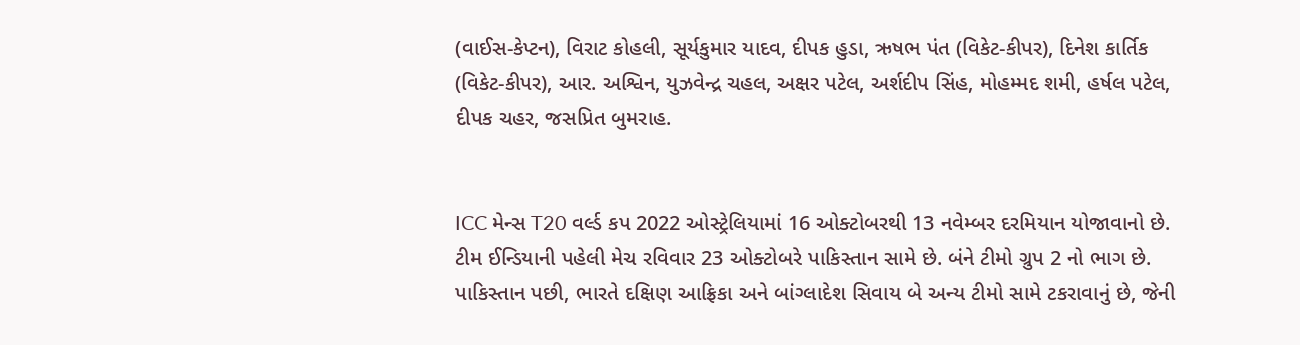(વાઈસ-કેપ્ટન), વિરાટ કોહલી, સૂર્યકુમાર યાદવ, દીપક હુડા, ઋષભ પંત (વિકેટ-કીપર), દિનેશ કાર્તિક (વિકેટ-કીપર), આર. અશ્વિન, યુઝવેન્દ્ર ચહલ, અક્ષર પટેલ, અર્શદીપ સિંહ, મોહમ્મદ શમી, હર્ષલ પટેલ, દીપક ચહર, જસપ્રિત બુમરાહ.


ICC મેન્સ T20 વર્લ્ડ કપ 2022 ઓસ્ટ્રેલિયામાં 16 ઓક્ટોબરથી 13 નવેમ્બર દરમિયાન યોજાવાનો છે. ટીમ ઈન્ડિયાની પહેલી મેચ રવિવાર 23 ઓક્ટોબરે પાકિસ્તાન સામે છે. બંને ટીમો ગ્રુપ 2 નો ભાગ છે. પાકિસ્તાન પછી, ભારતે દક્ષિણ આફ્રિકા અને બાંગ્લાદેશ સિવાય બે અન્ય ટીમો સામે ટકરાવાનું છે, જેની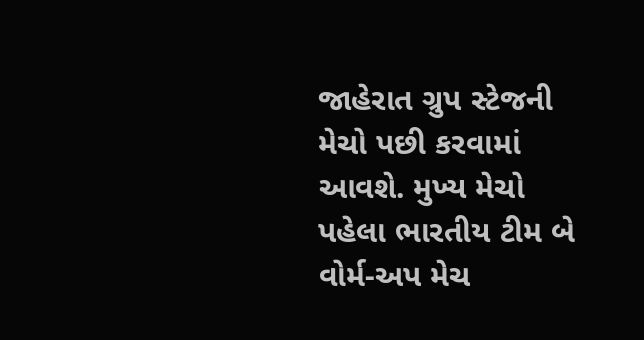જાહેરાત ગ્રુપ સ્ટેજની મેચો પછી કરવામાં આવશે. મુખ્ય મેચો પહેલા ભારતીય ટીમ બે વોર્મ-અપ મેચ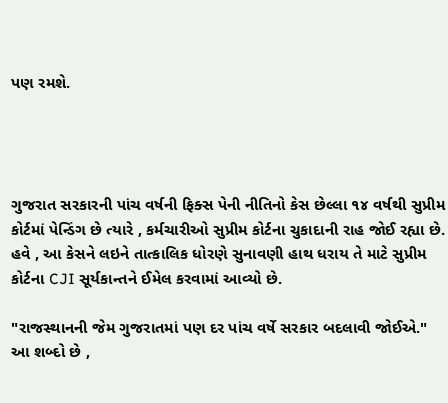પણ રમશે.




ગુજરાત સરકારની પાંચ વર્ષની ફિક્સ પેની નીતિનો કેસ છેલ્લા ૧૪ વર્ષથી સુપ્રીમ કોર્ટમાં પેન્ડિંગ છે ત્યારે , કર્મચારીઓ સુપ્રીમ કોર્ટના ચુકાદાની રાહ જોઈ રહ્યા છે. હવે , આ કેસને લઇને તાત્કાલિક ધોરણે સુનાવણી હાથ ધરાય તે માટે સુપ્રીમ કોર્ટના CJI સૂર્યકાન્તને ઈમેલ કરવામાં આવ્યો છે.

"રાજસ્થાનની જેમ ગુજરાતમાં પણ દર પાંચ વર્ષે સરકાર બદલાવી જોઈએ." આ શબ્દો છે ,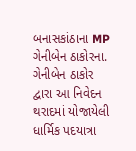બનાસકાંઠાના MP ગેનીબેન ઠાકોરના. ગેનીબેન ઠાકોર દ્વારા આ નિવેદન થરાદમાં યોજાયેલી ધાર્મિક પદયાત્રા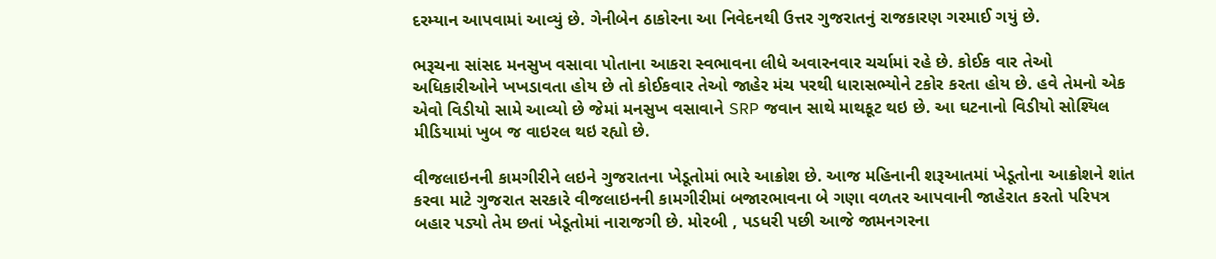દરમ્યાન આપવામાં આવ્યું છે. ગેનીબેન ઠાકોરના આ નિવેદનથી ઉત્તર ગુજરાતનું રાજકારણ ગરમાઈ ગયું છે.

ભરૂચના સાંસદ મનસુખ વસાવા પોતાના આકરા સ્વભાવના લીધે અવારનવાર ચર્ચામાં રહે છે. કોઈક વાર તેઓ અધિકારીઓને ખખડાવતા હોય છે તો કોઈકવાર તેઓ જાહેર મંચ પરથી ધારાસભ્યોને ટકોર કરતા હોય છે. હવે તેમનો એક એવો વિડીયો સામે આવ્યો છે જેમાં મનસુખ વસાવાને SRP જવાન સાથે માથકૂટ થઇ છે. આ ઘટનાનો વિડીયો સોશ્યિલ મીડિયામાં ખુબ જ વાઇરલ થઇ રહ્યો છે.

વીજલાઇનની કામગીરીને લઇને ગુજરાતના ખેડૂતોમાં ભારે આક્રોશ છે. આજ મહિનાની શરૂઆતમાં ખેડૂતોના આક્રોશને શાંત કરવા માટે ગુજરાત સરકારે વીજલાઇનની કામગીરીમાં બજારભાવના બે ગણા વળતર આપવાની જાહેરાત કરતો પરિપત્ર બહાર પડ્યો તેમ છતાં ખેડૂતોમાં નારાજગી છે. મોરબી , પડધરી પછી આજે જામનગરના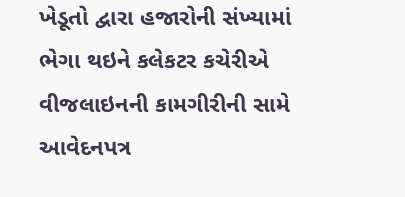ખેડૂતો દ્વારા હજારોની સંખ્યામાં ભેગા થઇને કલેકટર કચેરીએ વીજલાઇનની કામગીરીની સામે આવેદનપત્ર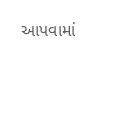આપવામાં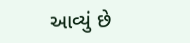આવ્યું છે